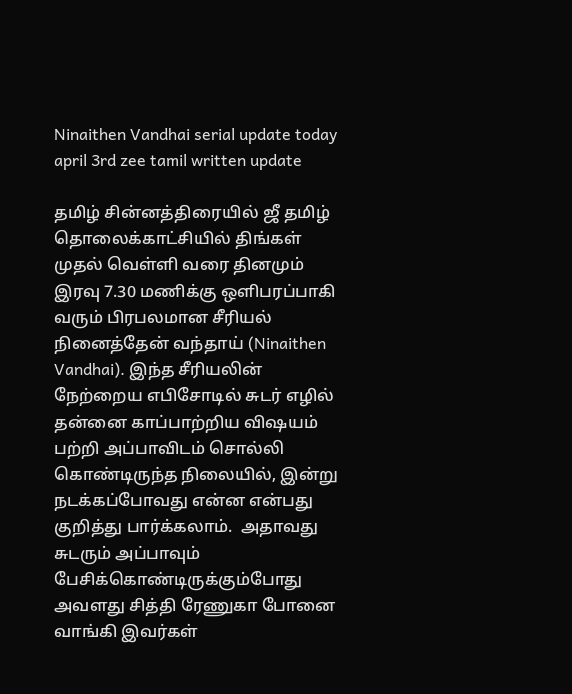Ninaithen Vandhai serial update today april 3rd zee tamil written update

தமிழ் சின்னத்திரையில் ஜீ தமிழ் தொலைக்காட்சியில் திங்கள் முதல் வெள்ளி வரை தினமும் இரவு 7.30 மணிக்கு ஒளிபரப்பாகி வரும் பிரபலமான சீரியல் நினைத்தேன் வந்தாய் (Ninaithen Vandhai). இந்த சீரியலின் நேற்றைய எபிசோடில் சுடர் எழில் தன்னை காப்பாற்றிய விஷயம் பற்றி அப்பாவிடம் சொல்லி கொண்டிருந்த நிலையில், இன்று நடக்கப்போவது என்ன என்பது குறித்து பார்க்கலாம்.  அதாவது சுடரும் அப்பாவும் பேசிக்கொண்டிருக்கும்போது அவளது சித்தி ரேணுகா போனை வாங்கி இவர்கள்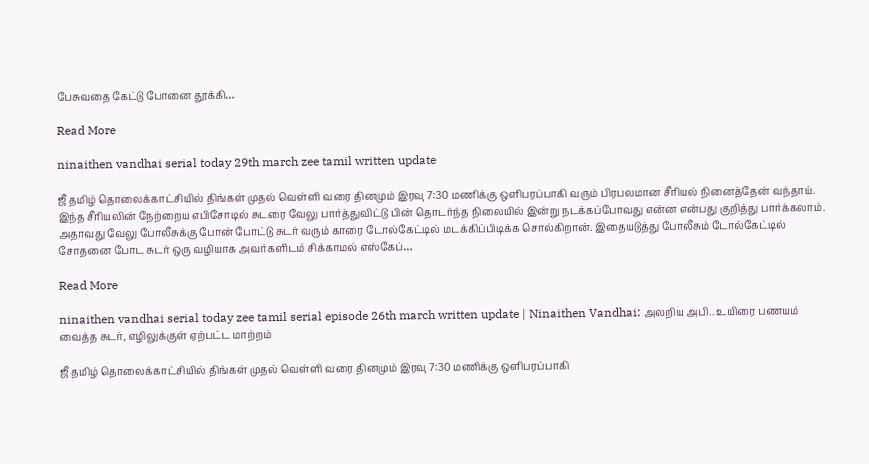பேசுவதை கேட்டு போனை தூக்கி…

Read More

ninaithen vandhai serial today 29th march zee tamil written update

ஜீ தமிழ் தொலைக்காட்சியில் திங்கள் முதல் வெள்ளி வரை தினமும் இரவு 7:30 மணிக்கு ஒளிபரப்பாகி வரும் பிரபலமான சீரியல் நினைத்தேன் வந்தாய்.  இந்த சீரியலின் நேற்றைய எபிசோடில் சுடரை வேலு பார்த்துவிட்டு பின் தொடர்ந்த நிலையில் இன்று நடக்கப்போவது என்ன என்பது குறித்து பார்க்கலாம்.  அதாவது வேலு போலீசுக்கு போன் போட்டு சுடர் வரும் காரை டோல்கேட்டில் மடக்கிப்பிடிக்க சொல்கிறான். இதையடுத்து போலீசும் டோல்கேட்டில் சோதனை போட சுடர் ஒரு வழியாக அவர்களிடம் சிக்காமல் எஸ்கேப்…

Read More

ninaithen vandhai serial today zee tamil serial episode 26th march written update | Ninaithen Vandhai: அலறிய அபி.. உயிரை பணயம் வைத்த சுடர், எழிலுக்குள் ஏற்பட்ட மாற்றம்

ஜீ தமிழ் தொலைக்காட்சியில் திங்கள் முதல் வெள்ளி வரை தினமும் இரவு 7:30 மணிக்கு ஒளிபரப்பாகி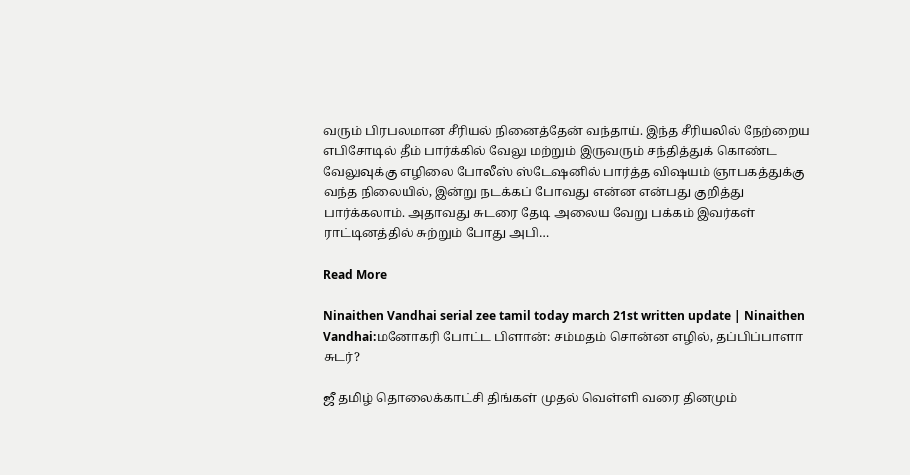வரும் பிரபலமான சீரியல் நினைத்தேன் வந்தாய். இந்த சீரியலில் நேற்றைய எபிசோடில் தீம் பார்க்கில் வேலு மற்றும் இருவரும் சந்தித்துக் கொண்ட வேலுவுக்கு எழிலை போலீஸ் ஸ்டேஷனில் பார்த்த விஷயம் ஞாபகத்துக்கு வந்த நிலையில், இன்று நடக்கப் போவது என்ன என்பது குறித்து பார்க்கலாம். அதாவது சுடரை தேடி அலைய வேறு பக்கம் இவர்கள் ராட்டினத்தில் சுற்றும் போது அபி…

Read More

Ninaithen Vandhai serial zee tamil today march 21st written update | Ninaithen Vandhai:மனோகரி போட்ட பிளான்: சம்மதம் சொன்ன எழில், தப்பிப்பாளா சுடர்?

ஜீ தமிழ் தொலைக்காட்சி திங்கள் முதல் வெள்ளி வரை தினமும்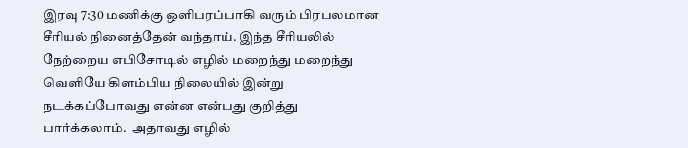இரவு 7:30 மணிக்கு ஒளிபரப்பாகி வரும் பிரபலமான சீரியல் நினைத்தேன் வந்தாய். இந்த சீரியலில் நேற்றைய எபிசோடில் எழில் மறைந்து மறைந்து வெளியே கிளம்பிய நிலையில் இன்று நடக்கப்போவது என்ன என்பது குறித்து பார்க்கலாம்.  அதாவது எழில்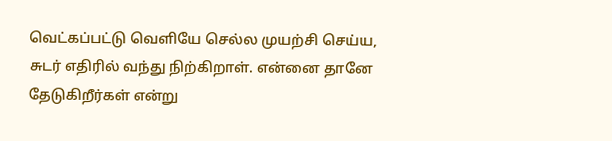வெட்கப்பட்டு வெளியே செல்ல முயற்சி செய்ய, சுடர் எதிரில் வந்து நிற்கிறாள். என்னை தானே தேடுகிறீர்கள் என்று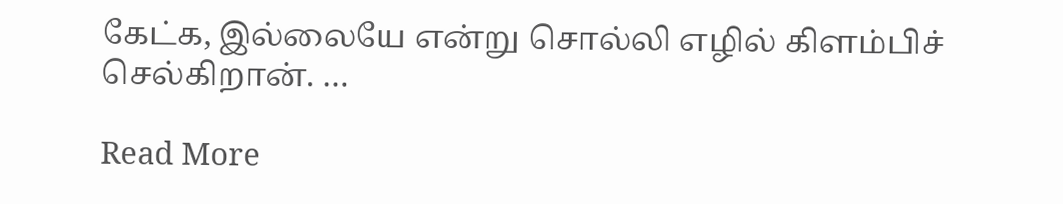கேட்க, இல்லையே என்று சொல்லி எழில் கிளம்பிச் செல்கிறான். …

Read More